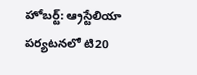హోబర్ట్: ఆ్రస్టేలియా పర్యటనలో టి20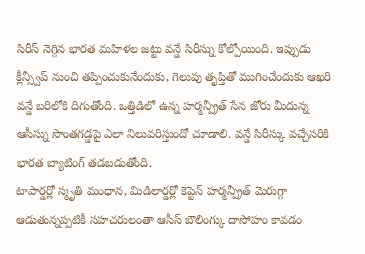సిరీస్ నెగ్గిన భారత మహిళల జట్టు వన్డే సిరీస్ను కోల్పోయింది. ఇప్పుడు క్లీన్స్వీప్ నుంచి తప్పించుకునేందుకు, గెలుపు తృప్తితో ముగించేందుకు ఆఖరి వన్డే బరిలోకి దిగుతోంది. ఒత్తిడిలో ఉన్న హర్మన్ప్రీత్ సేన జోరు మీదున్న ఆసీస్ను సొంతగడ్డపై ఎలా నిలువరిస్తుందో చూడాలి. వన్డే సిరీస్కు వచ్చేసరికి భారత బ్యాటింగ్ తడబడుతోంది.
టాపార్డర్లో స్మృతి మంధాన, మిడిలార్డర్లో కెప్టెన్ హర్మన్ప్రీత్ మెరుగ్గా ఆడుతున్నప్పటికీ సహచరులంతా ఆసీస్ బౌలింగ్కు దాసోహం కావడం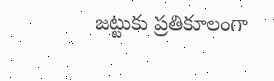జట్టుకు ప్రతికూలంగా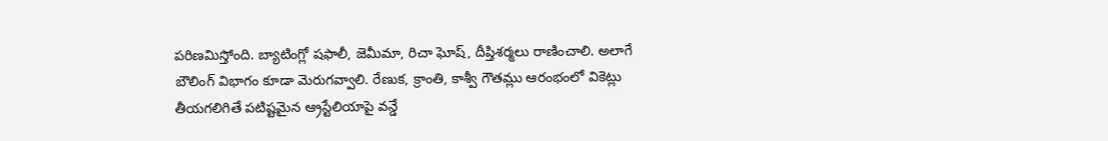పరిణమిస్తోంది. బ్యాటింగ్లో షఫాలీ, జెమీమా, రిచా ఘోష్, దీప్తిశర్మలు రాణించాలి. అలాగే బౌలింగ్ విభాగం కూడా మెరుగవ్వాలి. రేణుక, క్రాంతి, కాశ్వీ గౌతమ్లు ఆరంభంలో వికెట్లు తీయగలిగితే పటిష్టమైన ఆ్రస్టేలియాపై వన్డే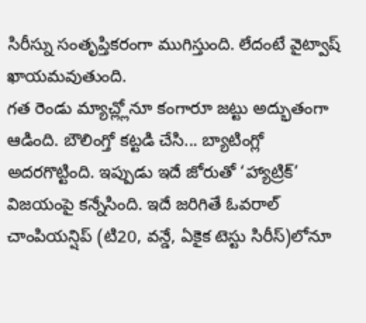సిరీస్ను సంతృప్తికరంగా ముగిస్తుంది. లేదంటే వైట్వాష్ ఖాయమవుతుంది.
గత రెండు మ్యాచ్ల్లోనూ కంగారూ జట్టు అద్భుతంగా ఆడింది. బౌలింగ్తో కట్టడి చేసి... బ్యాటింగ్లో అదరగొట్టింది. ఇప్పుడు ఇదే జోరుతో ‘హ్యాట్రిక్’ విజయంపై కన్నేసింది. ఇదే జరిగితే ఓవరాల్ చాంపియన్షిప్ (టి20, వన్డే, ఏకైక టెస్టు సిరీస్)లోనూ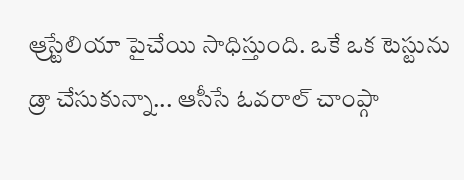ఆ్రస్టేలియా పైచేయి సాధిస్తుంది. ఒకే ఒక టెస్టును డ్రా చేసుకున్నా... ఆసీసే ఓవరాల్ చాంప్గా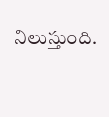నిలుస్తుంది.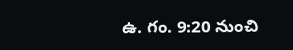ఉ. గం. 9:20 నుంచి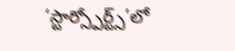‘స్టార్స్పోర్ట్స్’లో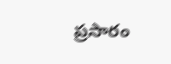ప్రసారం